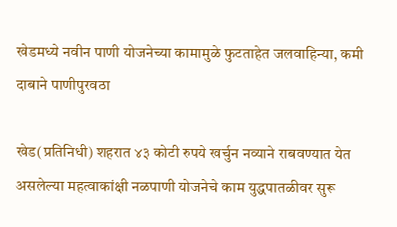खेडमध्ये नवीन पाणी योजनेच्या कामामुळे फुटताहेत जलवाहिन्या, कमी दाबाने पाणीपुरवठा

खेड(प्रतिनिधी) शहरात ४३ कोटी रुपये खर्चुन नव्याने राबवण्यात येत असलेल्या महत्वाकांक्षी नळपाणी योजनेचे काम युद्धपातळीवर सुरू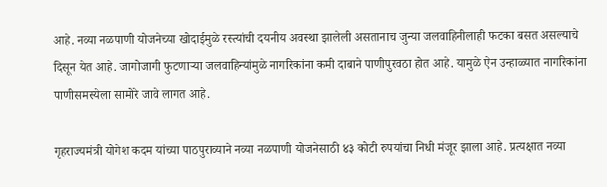आहे. नव्या नळपाणी योजनेच्या खोदाईमुळे रस्त्यांची दयनीय अवस्था झालेली असतानाच जुन्या जलवाहिनीलाही फटका बसत असल्याचे दिसून येत आहे. जागोजागी फुटणाऱ्या जलवाहिन्यांमुळे नागरिकांना कमी दाबाने पाणीपुरवठा होत आहे. यामुळे ऐन उन्हाळ्यात नागरिकांना पाणीसमस्येला सामोरे जावे लागत आहे.

गृहराज्यमंत्री योगेश कदम यांच्या पाठपुराव्याने नव्या नळपाणी योजनेसाठी ४३ कोटी रुपयांचा निधी मंजूर झाला आहे. प्रत्यक्षात नव्या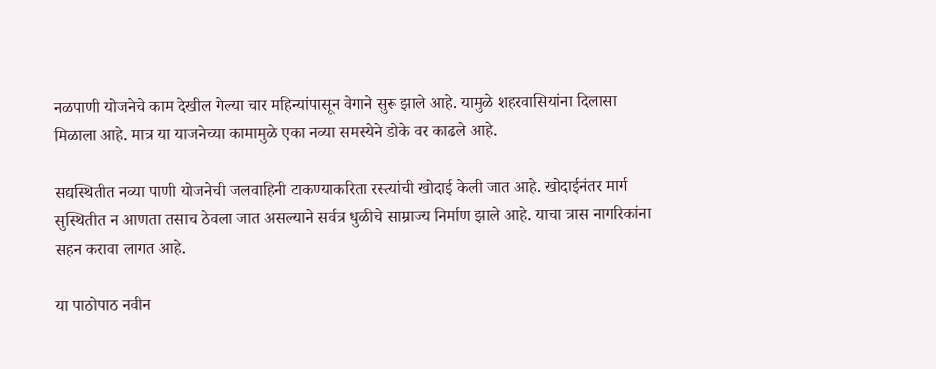नळपाणी योजनेचे काम देखील गेल्या चार महिन्यांपासून वेगाने सुरू झाले आहे. यामुळे शहरवासियांना दिलासा मिळाला आहे. मात्र या याजनेच्या कामामुळे एका नव्या समस्येने डोके वर काढले आहे.

सद्यस्थितीत नव्या पाणी योजनेची जलवाहिनी टाकण्याकरिता रस्त्यांची खोदाई केली जात आहे. खोदाईनंतर मार्ग सुस्थितीत न आणता तसाच ठेवला जात असल्याने सर्वत्र धुळीचे साम्राज्य निर्माण झाले आहे. याचा त्रास नागरिकांना सहन करावा लागत आहे.

या पाठोपाठ नवीन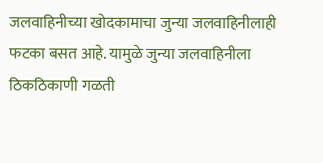जलवाहिनीच्या खोदकामाचा जुन्या जलवाहिनीलाही फटका बसत आहे. यामुळे जुन्या जलवाहिनीला ठिकठिकाणी गळती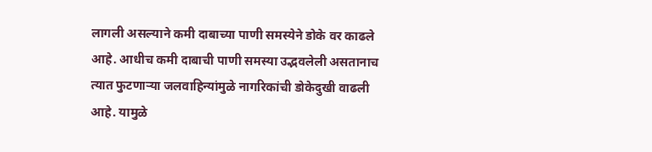लागली असल्याने कमी दाबाच्या पाणी समस्येने डोके वर काढले आहे. आधीच कमी दाबाची पाणी समस्या उद्भवलेली असतानाच त्यात फुटणाऱ्या जलवाहिन्यांमुळे नागरिकांची डोकेदुखी वाढली आहे. यामुळे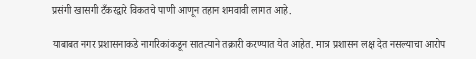प्रसंगी खासगी टँकरद्वारे विकतचे पाणी आणून तहान शमवावी लागत आहे.

याबाबत नगर प्रशासनाकडे नागरिकांकडून सातत्याने तक्रारी करण्यात येत आहेत. मात्र प्रशासन लक्ष देत नसल्याचा आरोप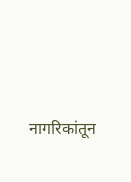नागरिकांतून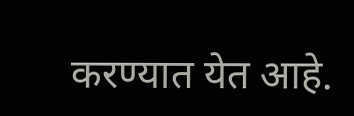करण्यात येत आहे.